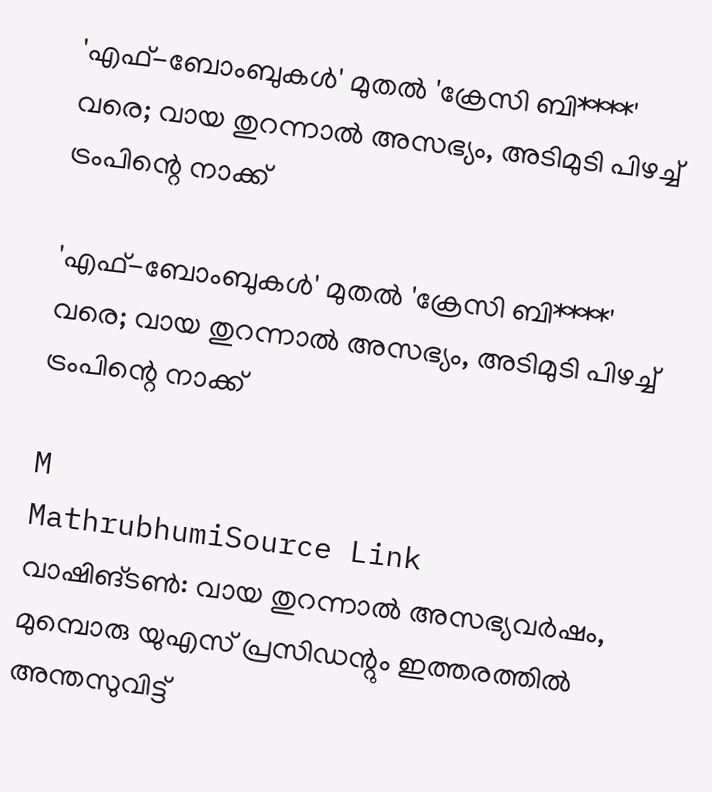'എഫ്-ബോംബുകൾ' മുതൽ 'ക്രേസി ബി****' വരെ; വായ തുറന്നാൽ അസഭ്യം, അടിമുടി പിഴച്ച് ട്രംപിന്റെ നാക്ക്

'എഫ്-ബോംബുകൾ' മുതൽ 'ക്രേസി ബി****' വരെ; വായ തുറന്നാൽ അസഭ്യം, അടിമുടി പിഴച്ച് ട്രംപിന്റെ നാക്ക്

M
MathrubhumiSource Link
വാഷിങ്ടൺ: വായ തുറന്നാൽ അസഭ്യവർഷം, മുമ്പൊരു യുഎസ് പ്രസിഡന്റും ഇത്തരത്തിൽ അന്തസുവിട്ട്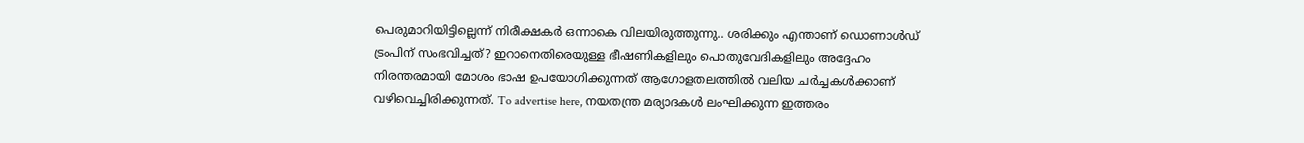പെരുമാറിയിട്ടില്ലെന്ന് നിരീക്ഷകർ ഒന്നാകെ വിലയിരുത്തുന്നു.. ശരിക്കും എന്താണ് ഡൊണാൾഡ് ട്രംപിന് സംഭവിച്ചത്? ഇറാനെതിരെയുള്ള ഭീഷണികളിലും പൊതുവേദികളിലും അദ്ദേഹം നിരന്തരമായി മോശം ഭാഷ ഉപയോഗിക്കുന്നത് ആഗോളതലത്തിൽ വലിയ ചർച്ചകൾക്കാണ് വഴിവെച്ചിരിക്കുന്നത്. To advertise here, നയതന്ത്ര മര്യാദകൾ ലംഘിക്കുന്ന ഇത്തരം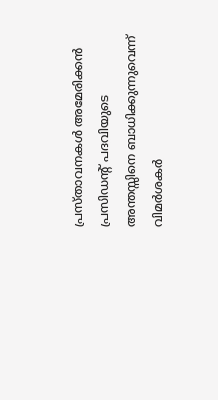പ്രസ്താവനകൾ അമേരിക്കൻ പ്രസിഡന്റ് പദവിയുടെ അന്തസ്സിനെ ബാധിക്കുന്നുവെന്ന് വിമർശകർ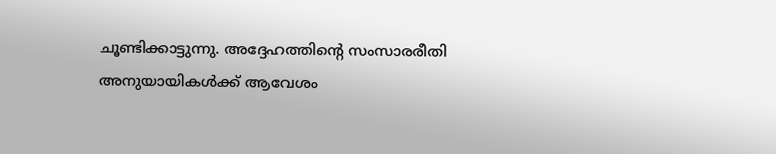ചൂണ്ടിക്കാട്ടുന്നു. അദ്ദേഹത്തിന്റെ സംസാരരീതി അനുയായികൾക്ക് ആവേശം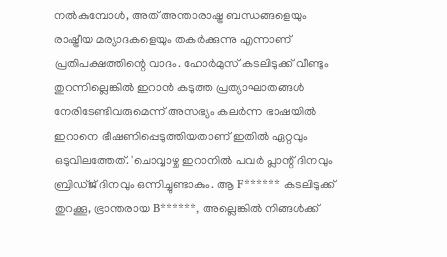നൽകുമ്പോൾ, അത് അന്താരാഷ്ട്ര ബന്ധങ്ങളെയും രാഷ്ട്രീയ മര്യാദകളെയും തകർക്കുന്നു എന്നാണ് പ്രതിപക്ഷത്തിന്റെ വാദം. ഹോർമുസ് കടലിടുക്ക് വീണ്ടും തുറന്നില്ലെങ്കിൽ ഇറാൻ കടുത്ത പ്രത്യാഘാതങ്ങൾ നേരിടേണ്ടിവരുമെന്ന് അസഭ്യം കലർന്ന ഭാഷയിൽ ഇറാനെ ഭീഷണിപ്പെടുത്തിയതാണ് ഇതിൽ ഏറ്റവും ഒടുവിലത്തേത്. 'ചൊവ്വാഴ്ച ഇറാനിൽ പവർ പ്ലാന്റ് ദിനവും ബ്രിഡ്ജ് ദിനവും ഒന്നിച്ചുണ്ടാകും. ആ F****** കടലിടുക്ക് തുറക്കൂ, ഭ്രാന്തരായ B******, അല്ലെങ്കിൽ നിങ്ങൾക്ക്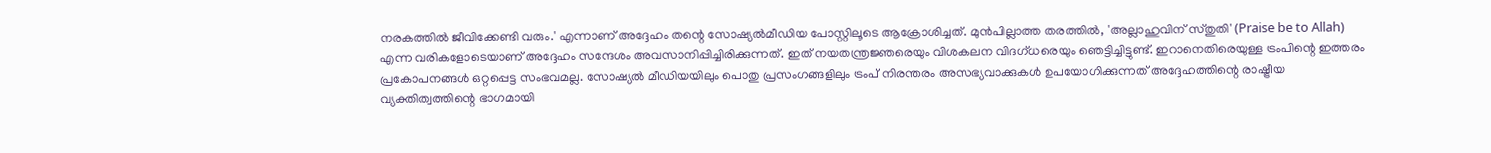നരകത്തിൽ ജീവിക്കേണ്ടി വരും.' എന്നാണ് അദ്ദേഹം തന്റെ സോഷ്യൽമീഡിയ പോസ്റ്റിലൂടെ ആക്രോശിച്ചത്. മുൻപില്ലാത്ത തരത്തിൽ, 'അല്ലാഹുവിന് സ്തുതി' (Praise be to Allah) എന്ന വരികളോടെയാണ് അദ്ദേഹം സന്ദേശം അവസാനിപ്പിച്ചിരിക്കുന്നത്. ഇത് നയതന്ത്രജ്ഞരെയും വിശകലന വിദഗ്ധരെയും ഞെട്ടിച്ചിട്ടുണ്ട്. ഇറാനെതിരെയുള്ള ട്രംപിന്റെ ഇത്തരം പ്രകോപനങ്ങൾ ഒറ്റപ്പെട്ട സംഭവമല്ല. സോഷ്യൽ മീഡിയയിലും പൊതു പ്രസംഗങ്ങളിലും ട്രംപ് നിരന്തരം അസഭ്യവാക്കുകൾ ഉപയോഗിക്കുന്നത് അദ്ദേഹത്തിന്റെ രാഷ്ട്രീയ വ്യക്തിത്വത്തിന്റെ ഭാഗമായി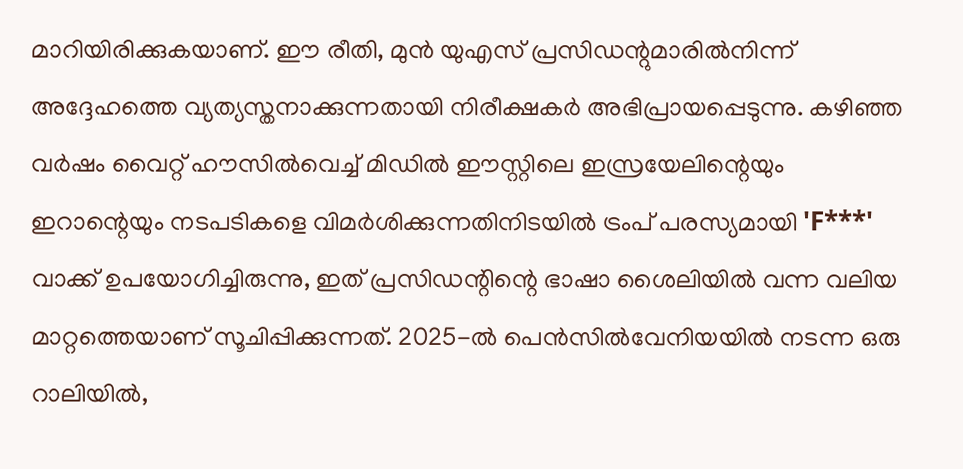മാറിയിരിക്കുകയാണ്. ഈ രീതി, മുൻ യുഎസ് പ്രസിഡന്റുമാരിൽനിന്ന് അദ്ദേഹത്തെ വ്യത്യസ്തനാക്കുന്നതായി നിരീക്ഷകർ അഭിപ്രായപ്പെടുന്നു. കഴിഞ്ഞ വർഷം വൈറ്റ് ഹൗസിൽവെച്ച് മിഡിൽ ഈസ്റ്റിലെ ഇസ്രയേലിന്റെയും ഇറാന്റെയും നടപടികളെ വിമർശിക്കുന്നതിനിടയിൽ ട്രംപ് പരസ്യമായി 'F***' വാക്ക് ഉപയോഗിച്ചിരുന്നു, ഇത് പ്രസിഡന്റിന്റെ ഭാഷാ ശൈലിയിൽ വന്ന വലിയ മാറ്റത്തെയാണ് സൂചിപ്പിക്കുന്നത്. 2025-ൽ പെൻസിൽവേനിയയിൽ നടന്ന ഒരു റാലിയിൽ,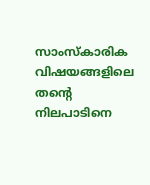സാംസ്‌കാരിക വിഷയങ്ങളിലെ തന്റെ നിലപാടിനെ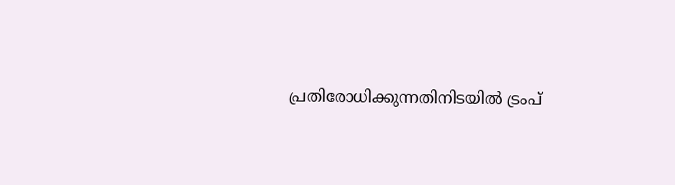പ്രതിരോധിക്കുന്നതിനിടയിൽ ട്രംപ്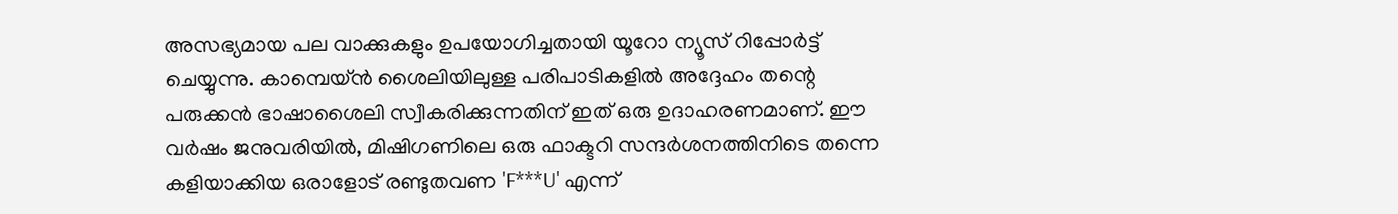അസഭ്യമായ പല വാക്കുകളും ഉപയോഗിച്ചതായി യൂറോ ന്യൂസ് റിപ്പോർട്ട് ചെയ്യുന്നു. കാമ്പെയ്ൻ ശൈലിയിലുള്ള പരിപാടികളിൽ അദ്ദേഹം തന്റെ പരുക്കൻ ഭാഷാശൈലി സ്വീകരിക്കുന്നതിന് ഇത് ഒരു ഉദാഹരണമാണ്. ഈ വർഷം ജനുവരിയിൽ, മിഷിഗണിലെ ഒരു ഫാക്ടറി സന്ദർശനത്തിനിടെ തന്നെ കളിയാക്കിയ ഒരാളോട് രണ്ടുതവണ 'F***U' എന്ന്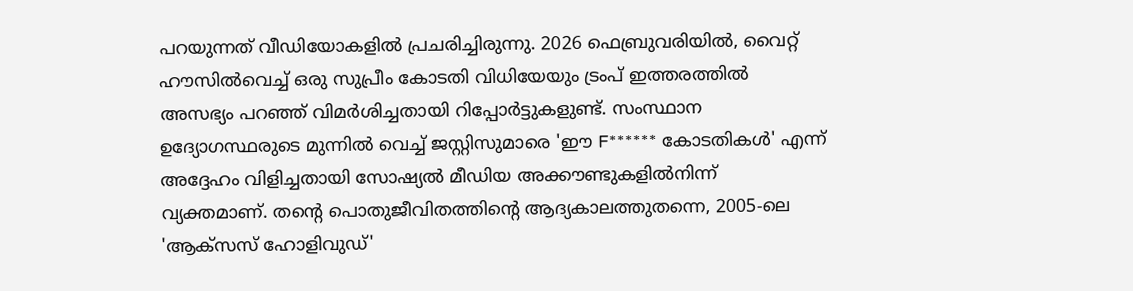പറയുന്നത് വീഡിയോകളിൽ പ്രചരിച്ചിരുന്നു. 2026 ഫെബ്രുവരിയിൽ, വൈറ്റ് ഹൗസിൽവെച്ച് ഒരു സുപ്രീം കോടതി വിധിയേയും ട്രംപ് ഇത്തരത്തിൽ അസഭ്യം പറഞ്ഞ് വിമർശിച്ചതായി റിപ്പോർട്ടുകളുണ്ട്. സംസ്ഥാന ഉദ്യോഗസ്ഥരുടെ മുന്നിൽ വെച്ച് ജസ്റ്റിസുമാരെ 'ഈ F****** കോടതികൾ' എന്ന് അദ്ദേഹം വിളിച്ചതായി സോഷ്യൽ മീഡിയ അക്കൗണ്ടുകളിൽനിന്ന് വ്യക്തമാണ്. തന്റെ പൊതുജീവിതത്തിന്റെ ആദ്യകാലത്തുതന്നെ, 2005-ലെ 'ആക്‌സസ് ഹോളിവുഡ്'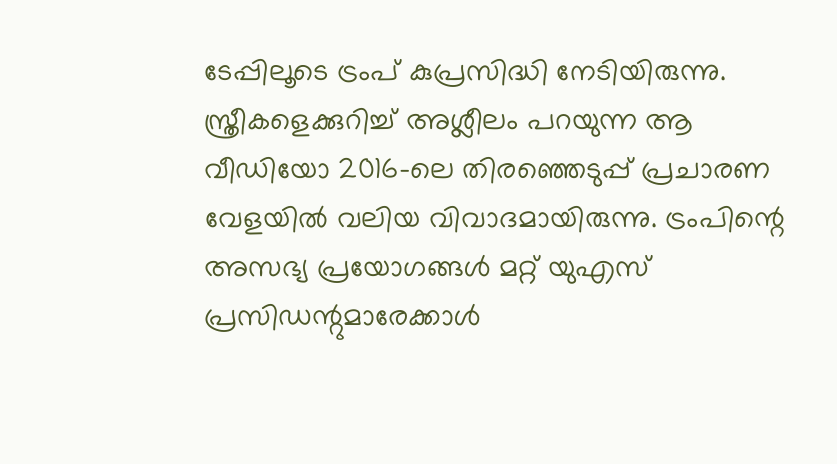ടേപ്പിലൂടെ ട്രംപ് കുപ്രസിദ്ധി നേടിയിരുന്നു. സ്ത്രീകളെക്കുറിച്ച് അശ്ലീലം പറയുന്ന ആ വീഡിയോ 2016-ലെ തിരഞ്ഞെടുപ്പ് പ്രചാരണ വേളയിൽ വലിയ വിവാദമായിരുന്നു. ട്രംപിന്റെ അസഭ്യ പ്രയോഗങ്ങൾ മറ്റ് യുഎസ് പ്രസിഡന്റുമാരേക്കാൾ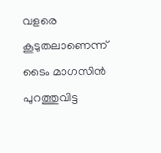വളരെ കൂടുതലാണെന്ന് ടൈം മാഗസിൻ പുറത്തുവിട്ട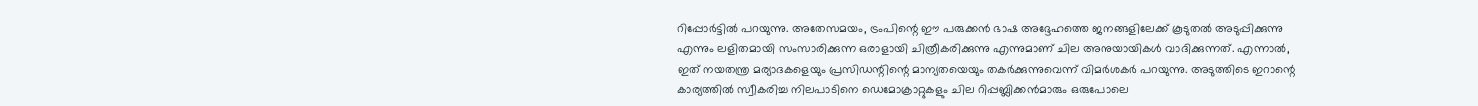റിപ്പോർട്ടിൽ പറയുന്നു. അതേസമയം, ട്രംപിന്റെ ഈ പരുക്കൻ ഭാഷ അദ്ദേഹത്തെ ജനങ്ങളിലേക്ക് കൂടുതൽ അടുപ്പിക്കുന്നു എന്നും ലളിതമായി സംസാരിക്കുന്ന ഒരാളായി ചിത്രീകരിക്കുന്നു എന്നുമാണ് ചില അനുയായികൾ വാദിക്കുന്നത്. എന്നാൽ, ഇത് നയതന്ത്ര മര്യാദകളെയും പ്രസിഡന്റിന്റെ മാന്യതയെയും തകർക്കുന്നുവെന്ന് വിമർശകർ പറയുന്നു. അടുത്തിടെ ഇറാന്റെ കാര്യത്തിൽ സ്വീകരിച്ച നിലപാടിനെ ഡെമോക്രാറ്റുകളും ചില റിപ്പബ്ലിക്കൻമാരും ഒരുപോലെ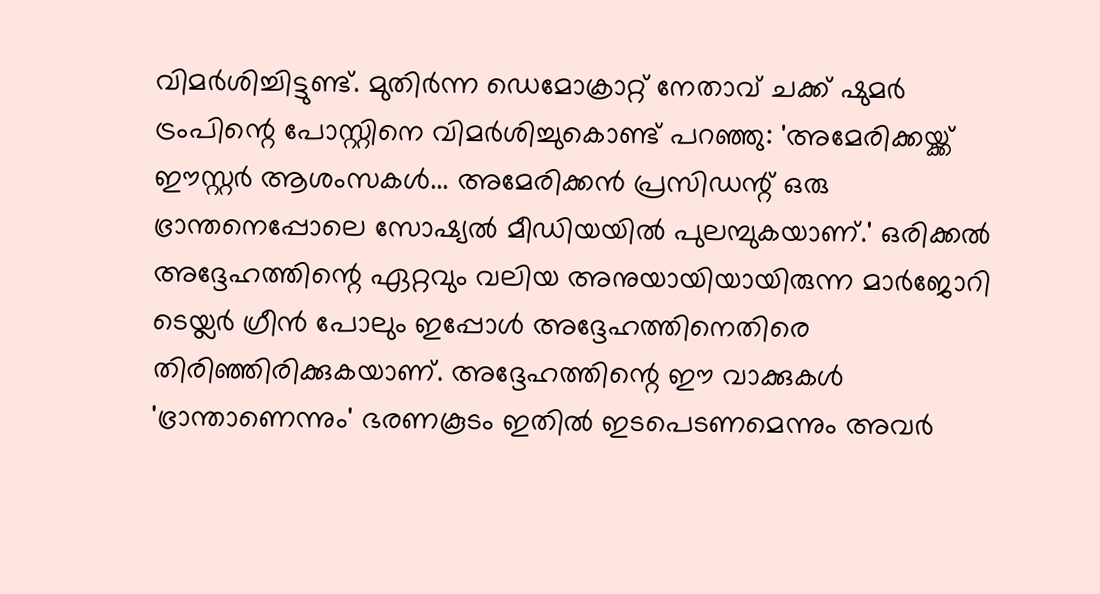വിമർശിച്ചിട്ടുണ്ട്. മുതിർന്ന ഡെമോക്രാറ്റ് നേതാവ് ചക്ക് ഷുമർ ട്രംപിന്റെ പോസ്റ്റിനെ വിമർശിച്ചുകൊണ്ട് പറഞ്ഞു: 'അമേരിക്കയ്ക്ക് ഈസ്റ്റർ ആശംസകൾ... അമേരിക്കൻ പ്രസിഡന്റ് ഒരു ഭ്രാന്തനെപ്പോലെ സോഷ്യൽ മീഡിയയിൽ പുലമ്പുകയാണ്.' ഒരിക്കൽ അദ്ദേഹത്തിന്റെ ഏറ്റവും വലിയ അനുയായിയായിരുന്ന മാർജോറി ടെയ്ലർ ഗ്രീൻ പോലും ഇപ്പോൾ അദ്ദേഹത്തിനെതിരെ തിരിഞ്ഞിരിക്കുകയാണ്. അദ്ദേഹത്തിന്റെ ഈ വാക്കുകൾ 'ഭ്രാന്താണെന്നും' ഭരണകൂടം ഇതിൽ ഇടപെടണമെന്നും അവർ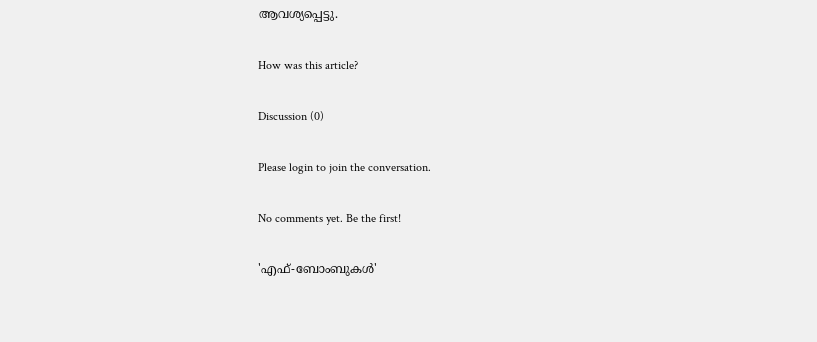ആവശ്യപ്പെട്ടു.

How was this article?

Discussion (0)

Please login to join the conversation.

No comments yet. Be the first!

'എഫ്-ബോംബുകൾ'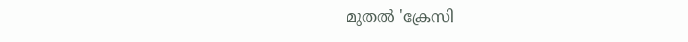മുതൽ 'ക്രേസി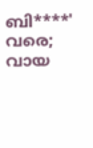ബി****' വരെ; വായ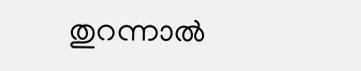തുറന്നാൽ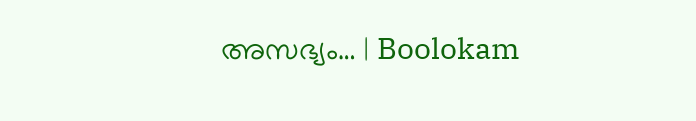അസഭ്യം… | Boolokam